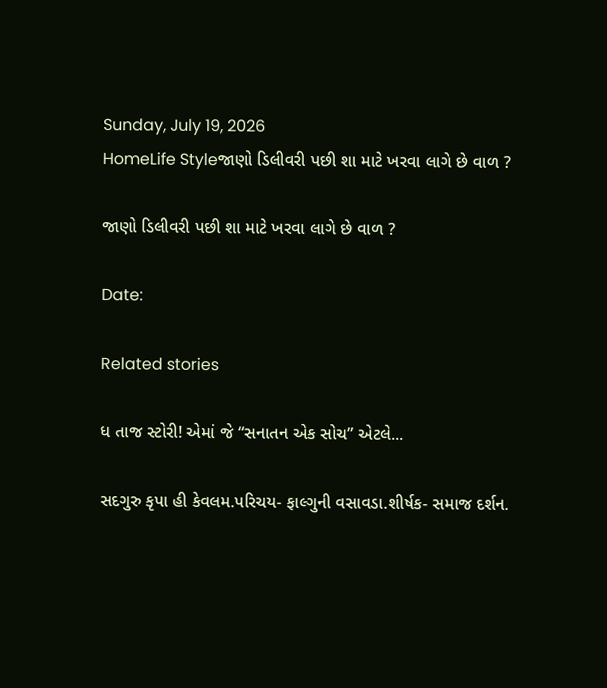Sunday, July 19, 2026
HomeLife Styleજાણો ડિલીવરી પછી શા માટે ખરવા લાગે છે વાળ ?

જાણો ડિલીવરી પછી શા માટે ખરવા લાગે છે વાળ ?

Date:

Related stories

ધ તાજ સ્ટોરી! એમાં જે “સનાતન એક સોચ” એટલે...

સદગુરુ કૃપા હી કેવલમ.પરિચય- ફાલ્ગુની વસાવડા.શીર્ષક- સમાજ દર્શન.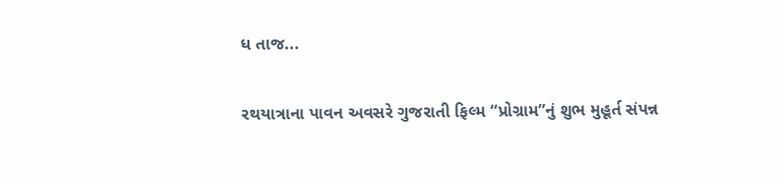ધ તાજ...

રથયાત્રાના પાવન અવસરે ગુજરાતી ફિલ્મ “પ્રોગ્રામ”નું શુભ મુહૂર્ત સંપન્ન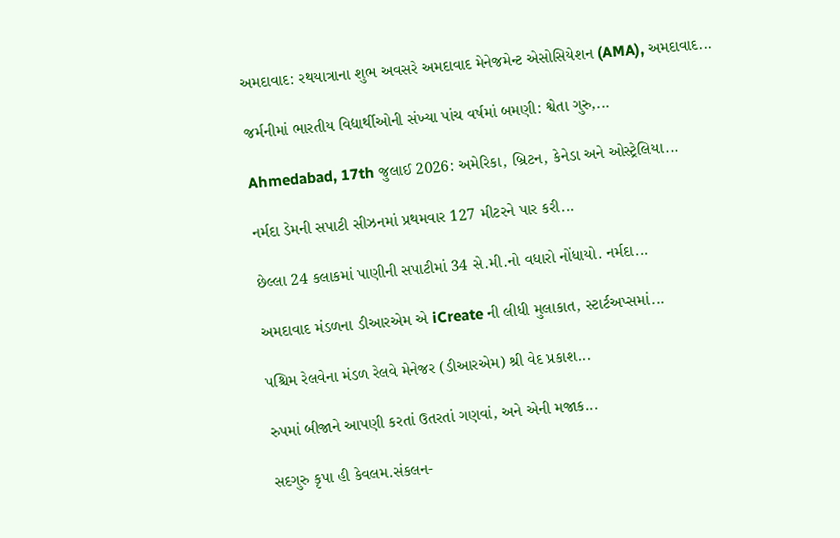અમદાવાદ: રથયાત્રાના શુભ અવસરે અમદાવાદ મેનેજમેન્ટ એસોસિયેશન (AMA), અમદાવાદ...

જર્મનીમાં ભારતીય વિદ્યાર્થીઓની સંખ્યા પાંચ વર્ષમાં બમણી: શ્વેતા ગુરુ,...

Ahmedabad, 17th જુલાઈ 2026: અમેરિકા, બ્રિટન, કેનેડા અને ઓસ્ટ્રેલિયા...

નર્મદા ડેમની સપાટી સીઝનમાં પ્રથમવાર 127 મીટરને પાર કરી...

છેલ્લા 24 કલાકમાં પાણીની સપાટીમાં 34 સે.મી.નો વધારો નોંધાયો. નર્મદા...

અમદાવાદ મંડળના ડીઆરએમ એ iCreate ની લીધી મુલાકાત, સ્ટાર્ટઅપ્સમાં...

પશ્ચિમ રેલવેના મંડળ રેલવે મેનેજર (ડીઆરએમ) શ્રી વેદ પ્રકાશ...

રુપમાં બીજાને આપણી કરતાં ઉતરતાં ગણવાં, અને એની મજાક...

સદગુરુ કૃપા હી કેવલમ.સંકલન-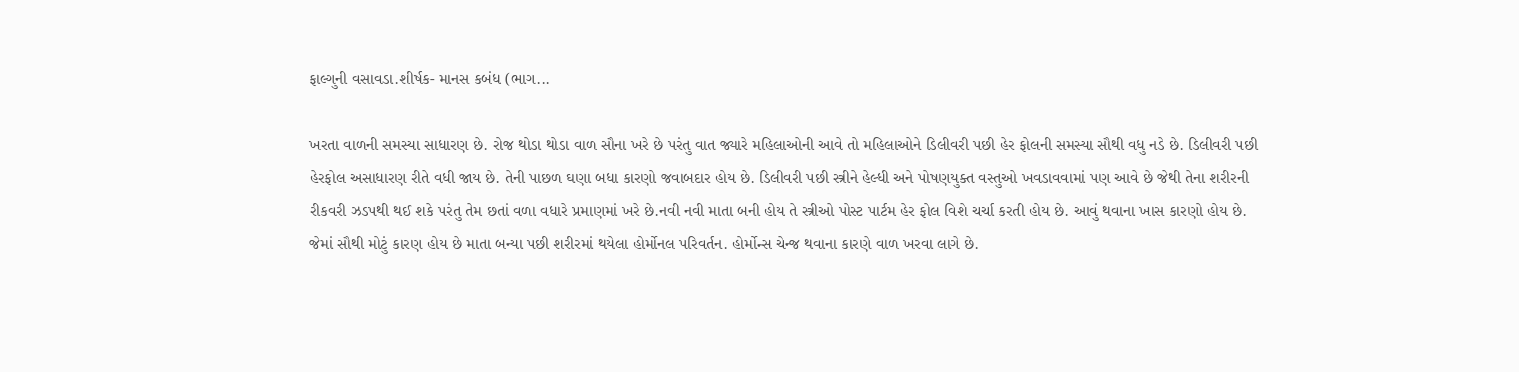ફાલ્ગુની વસાવડા.શીર્ષક- માનસ કબંધ (ભાગ...

ખરતા વાળની સમસ્યા સાધારણ છે. રોજ થોડા થોડા વાળ સૌના ખરે છે પરંતુ વાત જ્યારે મહિલાઓની આવે તો મહિલાઓને ડિલીવરી પછી હેર ફોલની સમસ્યા સૌથી વધુ નડે છે. ડિલીવરી પછી હેરફોલ અસાધારણ રીતે વધી જાય છે. તેની પાછળ ઘણા બધા કારણો જવાબદાર હોય છે. ડિલીવરી પછી સ્ત્રીને હેલ્ધી અને પોષણયુક્ત વસ્તુઓ ખવડાવવામાં પણ આવે છે જેથી તેના શરીરની રીકવરી ઝડપથી થઈ શકે પરંતુ તેમ છતાં વળા વધારે પ્રમાણમાં ખરે છે.નવી નવી માતા બની હોય તે સ્ત્રીઓ પોસ્ટ પાર્ટમ હેર ફોલ વિશે ચર્ચા કરતી હોય છે. આવું થવાના ખાસ કારણો હોય છે. જેમાં સૌથી મોટું કારણ હોય છે માતા બન્યા પછી શરીરમાં થયેલા હોર્મોનલ પરિવર્તન. હોર્મોન્સ ચેન્જ થવાના કારણે વાળ ખરવા લાગે છે.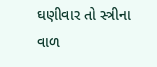ઘણીવાર તો સ્ત્રીના વાળ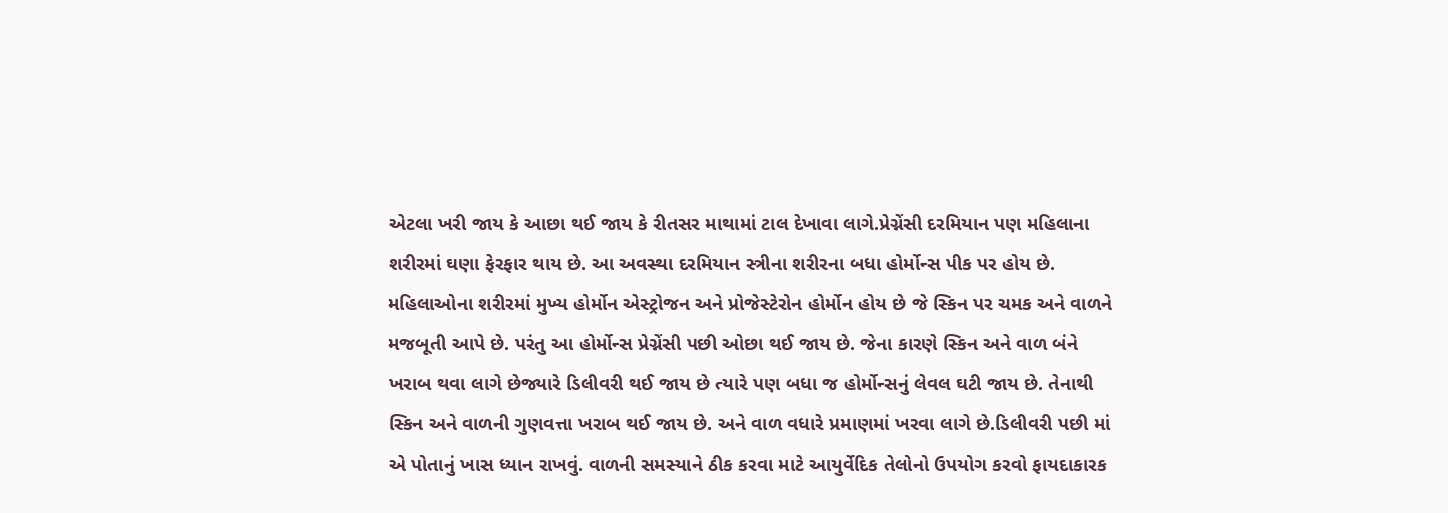એટલા ખરી જાય કે આછા થઈ જાય કે રીતસર માથામાં ટાલ દેખાવા લાગે.પ્રેગ્નેંસી દરમિયાન પણ મહિલાના શરીરમાં ઘણા ફેરફાર થાય છે. આ અવસ્થા દરમિયાન સ્ત્રીના શરીરના બધા હોર્મોન્સ પીક પર હોય છે. મહિલાઓના શરીરમાં મુખ્ય હોર્મોન એસ્ટ્રોજન અને પ્રોજેસ્ટેરોન હોર્મોન હોય છે જે સ્કિન પર ચમક અને વાળને મજબૂતી આપે છે. પરંતુ આ હોર્મોન્સ પ્રેગ્નેંસી પછી ઓછા થઈ જાય છે. જેના કારણે સ્કિન અને વાળ બંને ખરાબ થવા લાગે છેજ્યારે ડિલીવરી થઈ જાય છે ત્યારે પણ બધા જ હોર્મોન્સનું લેવલ ઘટી જાય છે. તેનાથી સ્કિન અને વાળની ગુણવત્તા ખરાબ થઈ જાય છે. અને વાળ વધારે પ્રમાણમાં ખરવા લાગે છે.ડિલીવરી પછી માં એ પોતાનું ખાસ ધ્યાન રાખવું. વાળની સમસ્યાને ઠીક કરવા માટે આયુર્વેદિક તેલોનો ઉપયોગ કરવો ફાયદાકારક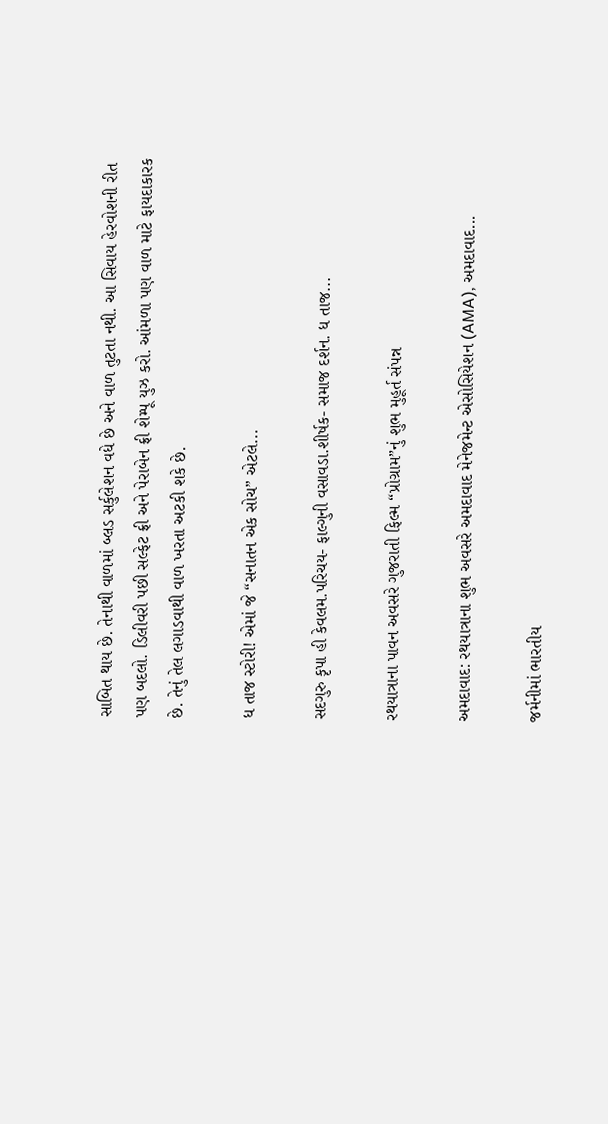સાબિત થાય છે. તેનાથી વાળમાં બ્લડ સર્કુલેશન વધે છે અને વાળ તુટતા નથી. આ સિવાય હેરવોશની રીત પણ બદલો. ડિલીવરી પછી સલ્ફેટ ફ્રી અને પેરાબેન ફ્રી શેમ્પૂ યુઝ કરો. આંમળા પણ વાળ માટે ફાયદાકારક છે. તેનું તેલ લગાડવાથી વાળ ખરતા અટકી શકે છે.

ધ તાજ સ્ટોરી! એમાં જે “સનાતન એક સોચ” એટલે...

સદગુરુ કૃપા હી કેવલમ.પરિચય- ફાલ્ગુની વસાવડા.શીર્ષક- સમાજ દર્શન. ધ તાજ...

રથયાત્રાના પાવન અવસરે ગુજરાતી ફિલ્મ “પ્રોગ્રામ”નું શુભ મુહૂર્ત સંપન્ન

અમદાવાદ: રથયાત્રાના શુભ અવસરે અમદાવાદ મેનેજમેન્ટ એસોસિયેશન (AMA), અમદાવાદ...

જર્મનીમાં ભારતીય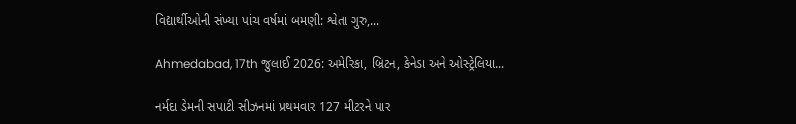વિદ્યાર્થીઓની સંખ્યા પાંચ વર્ષમાં બમણી: શ્વેતા ગુરુ,...

Ahmedabad, 17th જુલાઈ 2026: અમેરિકા, બ્રિટન, કેનેડા અને ઓસ્ટ્રેલિયા...

નર્મદા ડેમની સપાટી સીઝનમાં પ્રથમવાર 127 મીટરને પાર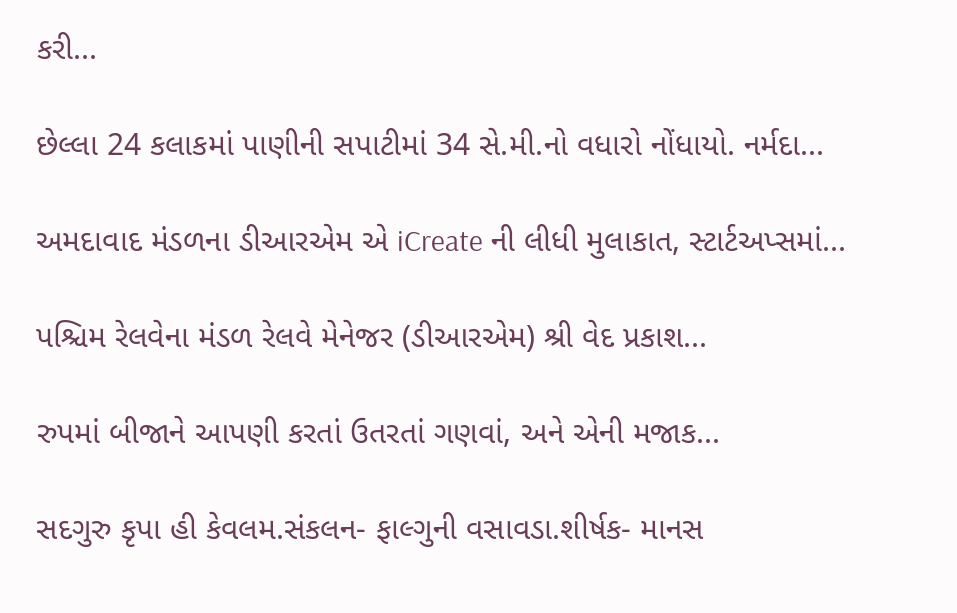કરી...

છેલ્લા 24 કલાકમાં પાણીની સપાટીમાં 34 સે.મી.નો વધારો નોંધાયો. નર્મદા...

અમદાવાદ મંડળના ડીઆરએમ એ iCreate ની લીધી મુલાકાત, સ્ટાર્ટઅપ્સમાં...

પશ્ચિમ રેલવેના મંડળ રેલવે મેનેજર (ડીઆરએમ) શ્રી વેદ પ્રકાશ...

રુપમાં બીજાને આપણી કરતાં ઉતરતાં ગણવાં, અને એની મજાક...

સદગુરુ કૃપા હી કેવલમ.સંકલન- ફાલ્ગુની વસાવડા.શીર્ષક- માનસ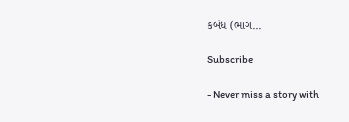કબંધ (ભાગ...

Subscribe

- Never miss a story with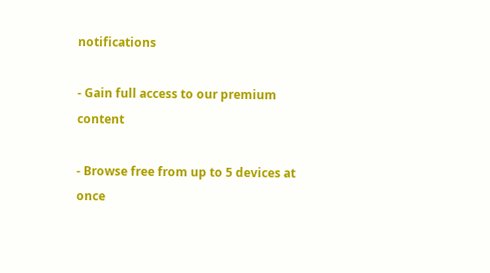notifications

- Gain full access to our premium content

- Browse free from up to 5 devices at once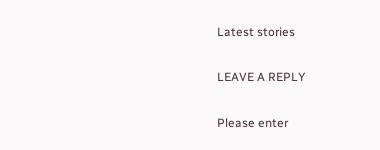Latest stories

LEAVE A REPLY

Please enter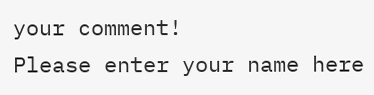your comment!
Please enter your name here